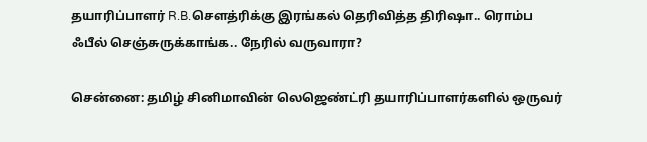தயாரிப்பாளர் R.B.சௌத்ரிக்கு இரங்கல் தெரிவித்த திரிஷா.. ரொம்ப ஃபீல் செஞ்சுருக்காங்க.. நேரில் வருவாரா?

சென்னை: தமிழ் சினிமாவின் லெஜெண்ட்ரி தயாரிப்பாளர்களில் ஒருவர்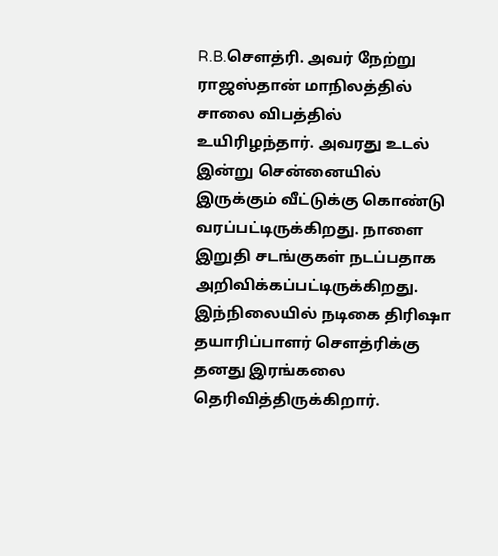R.B.சௌத்ரி. அவர் நேற்று ராஜஸ்தான் மாநிலத்தில் சாலை விபத்தில் உயிரிழந்தார். அவரது உடல் இன்று சென்னையில் இருக்கும் வீட்டுக்கு கொண்டு வரப்பட்டிருக்கிறது. நாளை இறுதி சடங்குகள் நடப்பதாக அறிவிக்கப்பட்டிருக்கிறது. இந்நிலையில் நடிகை திரிஷா தயாரிப்பாளர் சௌத்ரிக்கு தனது இரங்கலை தெரிவித்திருக்கிறார்.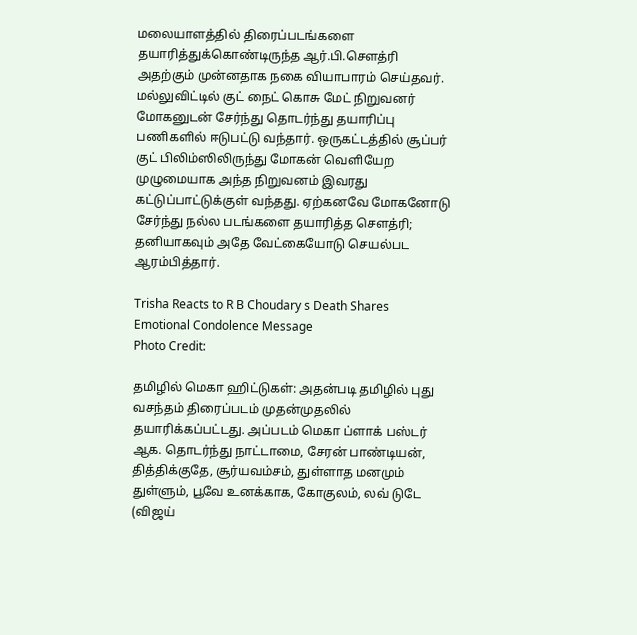மலையாளத்தில் திரைப்படங்களை தயாரித்துக்கொண்டிருந்த ஆர்.பி.சௌத்ரி அதற்கும் முன்னதாக நகை வியாபாரம் செய்தவர். மல்லுவிட்டில் குட் நைட் கொசு மேட் நிறுவனர் மோகனுடன் சேர்ந்து தொடர்ந்து தயாரிப்பு பணிகளில் ஈடுபட்டு வந்தார். ஒருகட்டத்தில் சூப்பர் குட் பிலிம்ஸிலிருந்து மோகன் வெளியேற முழுமையாக அந்த நிறுவனம் இவரது கட்டுப்பாட்டுக்குள் வந்தது. ஏற்கனவே மோகனோடு சேர்ந்து நல்ல படங்களை தயாரித்த சௌத்ரி; தனியாகவும் அதே வேட்கையோடு செயல்பட ஆரம்பித்தார்.

Trisha Reacts to R B Choudary s Death Shares Emotional Condolence Message
Photo Credit:

தமிழில் மெகா ஹிட்டுகள்: அதன்படி தமிழில் புது வசந்தம் திரைப்படம் முதன்முதலில் தயாரிக்கப்பட்டது. அப்படம் மெகா ப்ளாக் பஸ்டர் ஆக. தொடர்ந்து நாட்டாமை, சேரன் பாண்டியன், தித்திக்குதே, சூர்யவம்சம், துள்ளாத மனமும் துள்ளும், பூவே உனக்காக, கோகுலம், லவ் டுடே (விஜய்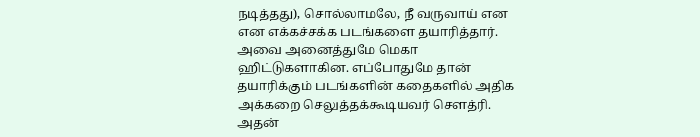நடித்தது), சொல்லாமலே, நீ வருவாய் என என எக்கச்சக்க படங்களை தயாரித்தார். அவை அனைத்துமே மெகா ஹிட்டுகளாகின. எப்போதுமே தான் தயாரிக்கும் படங்களின் கதைகளில் அதிக அக்கறை செலுத்தக்கூடியவர் சௌத்ரி. அதன்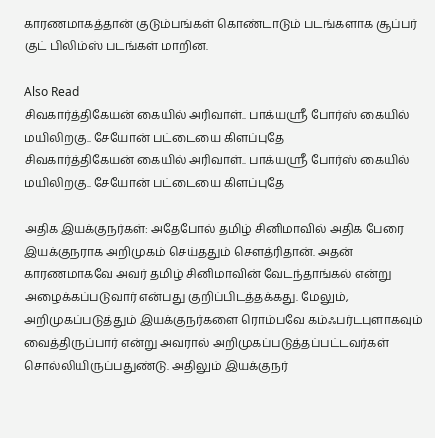காரணமாகத்தான் குடும்பங்கள் கொண்டாடும் படங்களாக சூப்பர் குட் பிலிம்ஸ் படங்கள் மாறின.

Also Read
சிவகார்த்திகேயன் கையில் அரிவாள்.. பாக்யஸ்ரீ போர்ஸ் கையில் மயிலிறகு.. சேயோன் பட்டையை கிளப்புதே
சிவகார்த்திகேயன் கையில் அரிவாள்.. பாக்யஸ்ரீ போர்ஸ் கையில் மயிலிறகு.. சேயோன் பட்டையை கிளப்புதே

அதிக இயக்குநர்கள்: அதேபோல் தமிழ் சினிமாவில் அதிக பேரை இயக்குநராக அறிமுகம் செய்ததும் சௌத்ரிதான். அதன் காரணமாகவே அவர் தமிழ் சினிமாவின் வேடந்தாங்கல் என்று அழைக்கப்படுவார் என்பது குறிப்பிடத்தக்கது. மேலும், அறிமுகப்படுத்தும் இயக்குநர்களை ரொம்பவே கம்ஃபர்டபுளாகவும் வைத்திருப்பார் என்று அவரால் அறிமுகப்படுத்தப்பட்டவர்கள் சொல்லியிருப்பதுண்டு. அதிலும் இயக்குநர்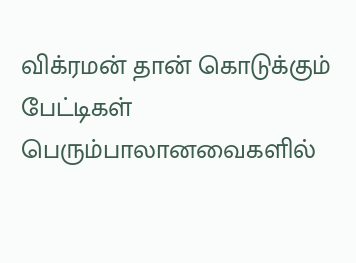விக்ரமன் தான் கொடுக்கும் பேட்டிகள் பெரும்பாலானவைகளில்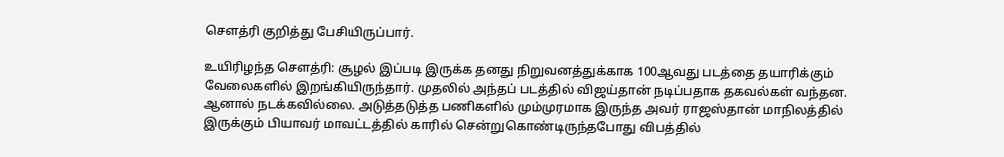சௌத்ரி குறித்து பேசியிருப்பார்.

உயிரிழந்த சௌத்ரி: சூழல் இப்படி இருக்க தனது நிறுவனத்துக்காக 100ஆவது படத்தை தயாரிக்கும் வேலைகளில் இறங்கியிருந்தார். முதலில் அந்தப் படத்தில் விஜய்தான் நடிப்பதாக தகவல்கள் வந்தன. ஆனால் நடக்கவில்லை. அடுத்தடுத்த பணிகளில் மும்முரமாக இருந்த அவர் ராஜஸ்தான் மாநிலத்தில் இருக்கும் பியாவர் மாவட்டத்தில் காரில் சென்றுகொண்டிருந்தபோது விபத்தில்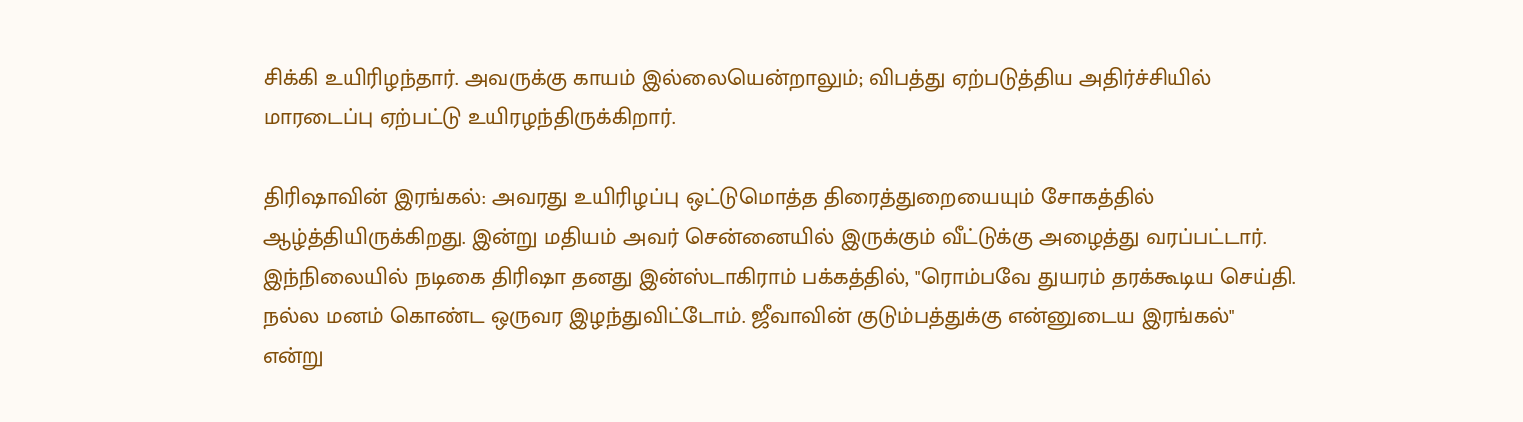சிக்கி உயிரிழந்தார். அவருக்கு காயம் இல்லையென்றாலும்; விபத்து ஏற்படுத்திய அதிர்ச்சியில் மாரடைப்பு ஏற்பட்டு உயிரழந்திருக்கிறார்.

திரிஷாவின் இரங்கல்: அவரது உயிரிழப்பு ஒட்டுமொத்த திரைத்துறையையும் சோகத்தில் ஆழ்த்தியிருக்கிறது. இன்று மதியம் அவர் சென்னையில் இருக்கும் வீட்டுக்கு அழைத்து வரப்பட்டார். இந்நிலையில் நடிகை திரிஷா தனது இன்ஸ்டாகிராம் பக்கத்தில், "ரொம்பவே துயரம் தரக்கூடிய செய்தி. நல்ல மனம் கொண்ட ஒருவர இழந்துவிட்டோம். ஜீவாவின் குடும்பத்துக்கு என்னுடைய இரங்கல்" என்று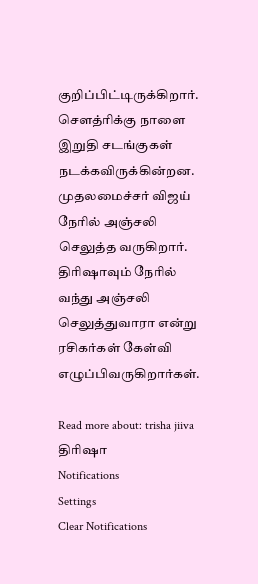குறிப்பிட்டிருக்கிறார். சௌத்ரிக்கு நாளை இறுதி சடங்குகள் நடக்கவிருக்கின்றன. முதலமைச்சர் விஜய் நேரில் அஞ்சலி செலுத்த வருகிறார். திரிஷாவும் நேரில் வந்து அஞ்சலி செலுத்துவாரா என்று ரசிகர்கள் கேள்வி எழுப்பிவருகிறார்கள்.

Read more about: trisha jiiva திரிஷா
Notifications
Settings
Clear Notifications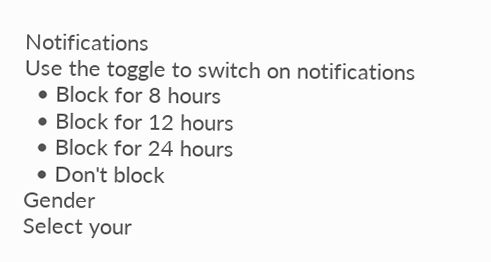Notifications
Use the toggle to switch on notifications
  • Block for 8 hours
  • Block for 12 hours
  • Block for 24 hours
  • Don't block
Gender
Select your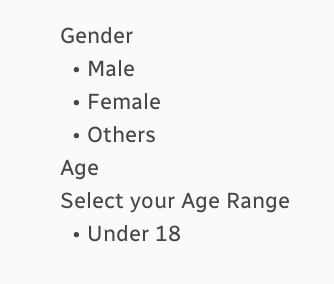Gender
  • Male
  • Female
  • Others
Age
Select your Age Range
  • Under 18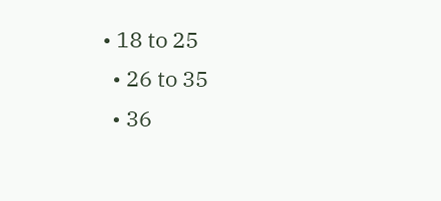• 18 to 25
  • 26 to 35
  • 36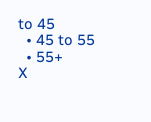to 45
  • 45 to 55
  • 55+
X